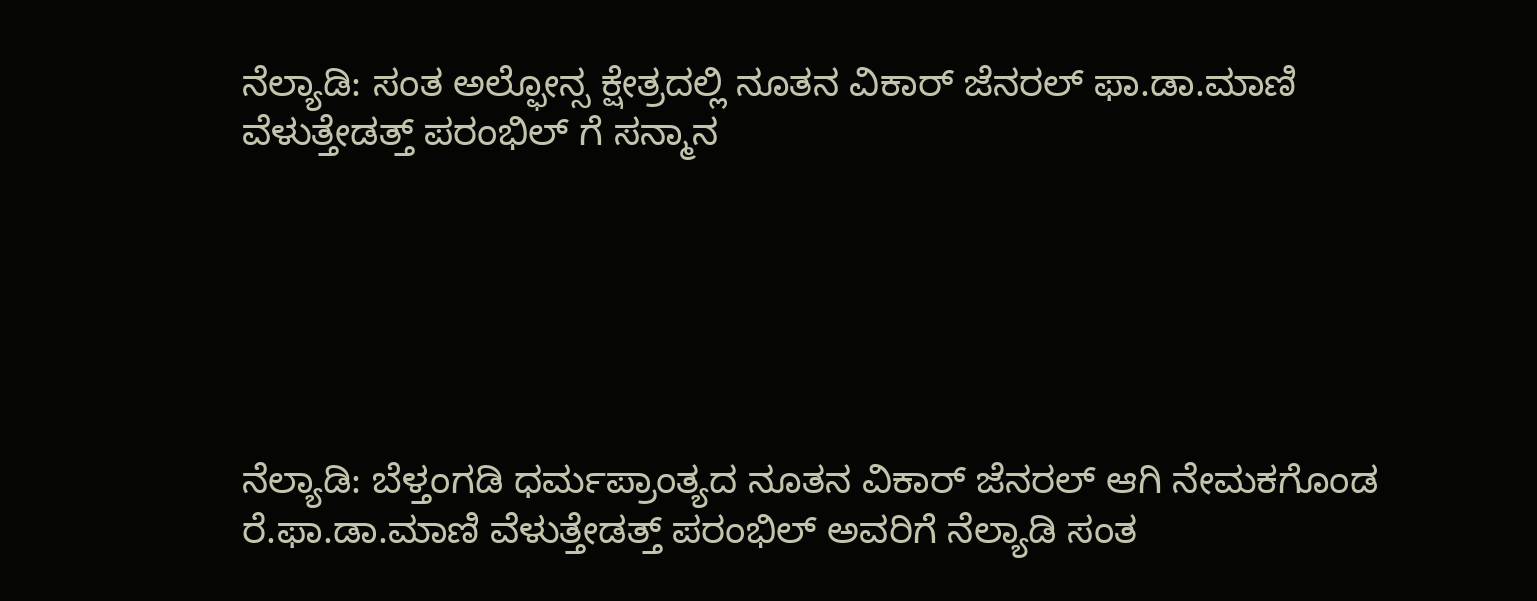ನೆಲ್ಯಾಡಿ: ಸಂತ ಅಲ್ಫೋನ್ಸ ಕ್ಷೇತ್ರದಲ್ಲಿ ನೂತನ ವಿಕಾರ್ ಜೆನರಲ್ ಫಾ.ಡಾ.ಮಾಣಿ ವೆಳುತ್ತೇಡತ್ತ್ ಪರಂಭಿಲ್ ಗೆ ಸನ್ಮಾನ






ನೆಲ್ಯಾಡಿ: ಬೆಳ್ತಂಗಡಿ ಧರ್ಮಪ್ರಾಂತ್ಯದ ನೂತನ ವಿಕಾರ್ ಜೆನರಲ್ ಆಗಿ ನೇಮಕಗೊಂಡ ರೆ.ಫಾ.ಡಾ.ಮಾಣಿ ವೆಳುತ್ತೇಡತ್ತ್ ಪರಂಭಿಲ್ ಅವರಿಗೆ ನೆಲ್ಯಾಡಿ ಸಂತ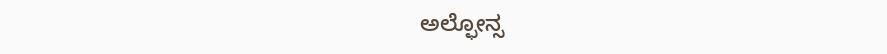ಅಲ್ಫೋನ್ಸ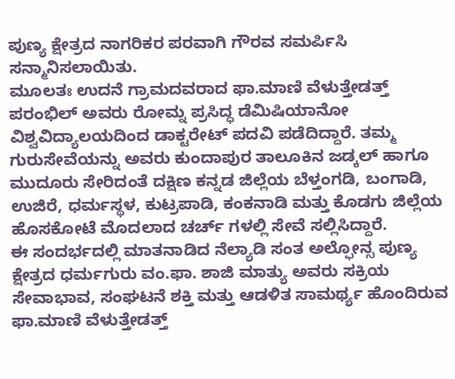ಪುಣ್ಯ ಕ್ಷೇತ್ರದ ನಾಗರಿಕರ ಪರವಾಗಿ ಗೌರವ ಸಮರ್ಪಿಸಿ ಸನ್ಮಾನಿಸಲಾಯಿತು.
ಮೂಲತಃ ಉದನೆ ಗ್ರಾಮದವರಾದ ಫಾ.ಮಾಣಿ ವೆಳುತ್ತೇಡತ್ತ್ ಪರಂಭಿಲ್ ಅವರು ರೋಮ್ನ ಪ್ರಸಿದ್ಧ ಡೆಮಿಷಿಯಾನೋ ವಿಶ್ವವಿದ್ಯಾಲಯದಿಂದ ಡಾಕ್ಟರೇಟ್ ಪದವಿ ಪಡೆದಿದ್ದಾರೆ. ತಮ್ಮ ಗುರುಸೇವೆಯನ್ನು ಅವರು ಕುಂದಾಪುರ ತಾಲೂಕಿನ ಜಡ್ಕಲ್ ಹಾಗೂ ಮುದೂರು ಸೇರಿದಂತೆ ದಕ್ಷಿಣ ಕನ್ನಡ ಜಿಲ್ಲೆಯ ಬೆಳ್ತಂಗಡಿ, ಬಂಗಾಡಿ, ಉಜಿರೆ, ಧರ್ಮಸ್ಥಳ, ಕುಟ್ರಪಾಡಿ, ಕಂಕನಾಡಿ ಮತ್ತು ಕೊಡಗು ಜಿಲ್ಲೆಯ ಹೊಸಕೋಟೆ ಮೊದಲಾದ ಚರ್ಚ್ ಗಳಲ್ಲಿ ಸೇವೆ ಸಲ್ಲಿಸಿದ್ದಾರೆ.
ಈ ಸಂದರ್ಭದಲ್ಲಿ ಮಾತನಾಡಿದ ನೆಲ್ಯಾಡಿ ಸಂತ ಅಲ್ಫೋನ್ಸ ಪುಣ್ಯ ಕ್ಷೇತ್ರದ ಧರ್ಮಗುರು ವಂ.ಫಾ. ಶಾಜಿ ಮಾತ್ಯು ಅವರು ಸಕ್ರಿಯ ಸೇವಾಭಾವ, ಸಂಘಟನೆ ಶಕ್ತಿ ಮತ್ತು ಆಡಳಿತ ಸಾಮರ್ಥ್ಯ ಹೊಂದಿರುವ ಫಾ.ಮಾಣಿ ವೆಳುತ್ತೇಡತ್ತ್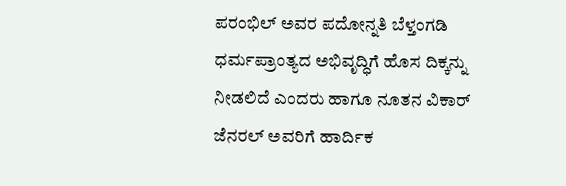ಪರಂಭಿಲ್ ಅವರ ಪದೋನ್ನತಿ ಬೆಳ್ತಂಗಡಿ ಧರ್ಮಪ್ರಾಂತ್ಯದ ಅಭಿವೃದ್ಧಿಗೆ ಹೊಸ ದಿಕ್ಕನ್ನು ನೀಡಲಿದೆ ಎಂದರು ಹಾಗೂ ನೂತನ ವಿಕಾರ್ ಜೆನರಲ್ ಅವರಿಗೆ ಹಾರ್ದಿಕ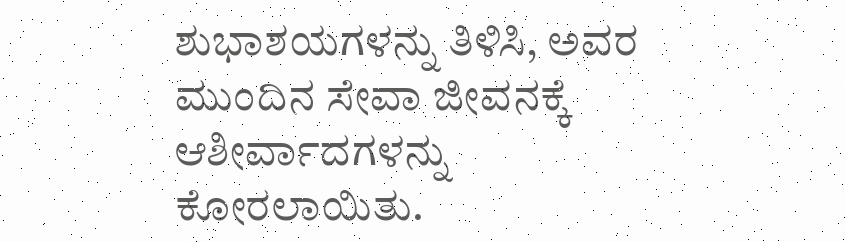ಶುಭಾಶಯಗಳನ್ನು ತಿಳಿಸಿ, ಅವರ ಮುಂದಿನ ಸೇವಾ ಜೀವನಕ್ಕೆ ಆಶೀರ್ವಾದಗಳನ್ನು ಕೋರಲಾಯಿತು.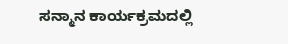ಸನ್ಮಾನ ಕಾರ್ಯಕ್ರಮದಲ್ಲಿ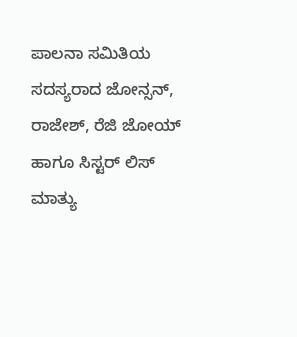ಪಾಲನಾ ಸಮಿತಿಯ ಸದಸ್ಯರಾದ ಜೋನ್ಸನ್, ರಾಜೇಶ್, ರೆಜಿ ಜೋಯ್ ಹಾಗೂ ಸಿಸ್ಟರ್ ಲಿಸ್ ಮಾತ್ಯು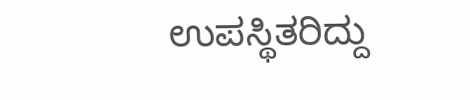ಉಪಸ್ಥಿತರಿದ್ದು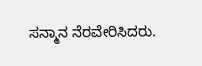ಸನ್ಮಾನ ನೆರವೇರಿಸಿದರು.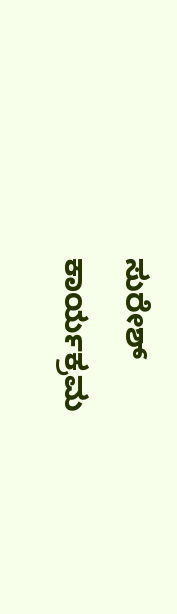ಸುರೇಶ್ ಕಾರ್ಯಕ್ರಮ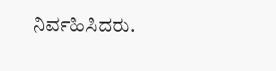ನಿರ್ವಹಿಸಿದರು.